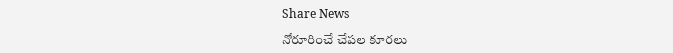Share News

నోరూరించే చేపల కూరలు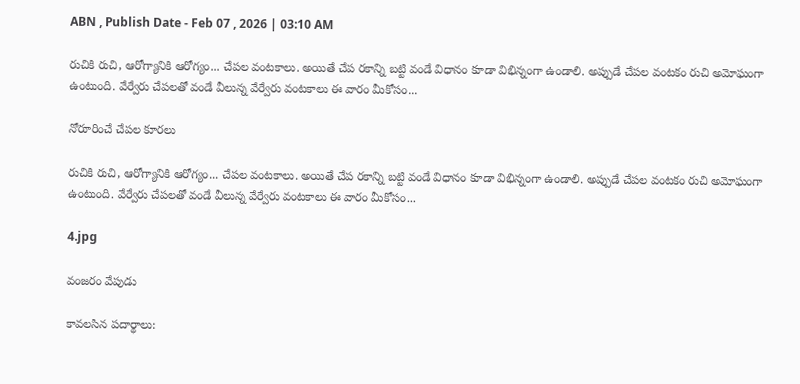ABN , Publish Date - Feb 07 , 2026 | 03:10 AM

రుచికి రుచి, ఆరోగ్యానికి ఆరోగ్యం... చేపల వంటకాలు. అయితే చేప రకాన్ని బట్టి వండే విధానం కూడా విభిన్నంగా ఉండాలి. అప్పుడే చేపల వంటకం రుచి అమోఘంగా ఉంటుంది. వేర్వేరు చేపలతో వండే వీలున్న వేర్వేరు వంటకాలు ఈ వారం మీకోసం...

నోరూరించే చేపల కూరలు

రుచికి రుచి, ఆరోగ్యానికి ఆరోగ్యం... చేపల వంటకాలు. అయితే చేప రకాన్ని బట్టి వండే విధానం కూడా విభిన్నంగా ఉండాలి. అప్పుడే చేపల వంటకం రుచి అమోఘంగా ఉంటుంది. వేర్వేరు చేపలతో వండే వీలున్న వేర్వేరు వంటకాలు ఈ వారం మీకోసం...

4.jpg

వంజరం వేపుడు

కావలసిన పదార్థాలు: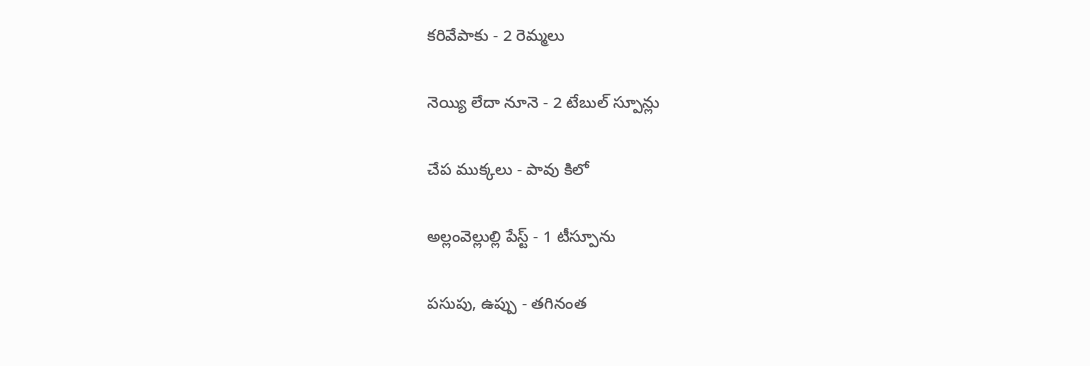కరివేపాకు - 2 రెమ్మలు

నెయ్యి లేదా నూనె - 2 టేబుల్‌ స్పూన్లు

చేప ముక్కలు - పావు కిలో

అల్లంవెల్లుల్లి పేస్ట్‌ - 1 టీస్పూను

పసుపు, ఉప్పు - తగినంత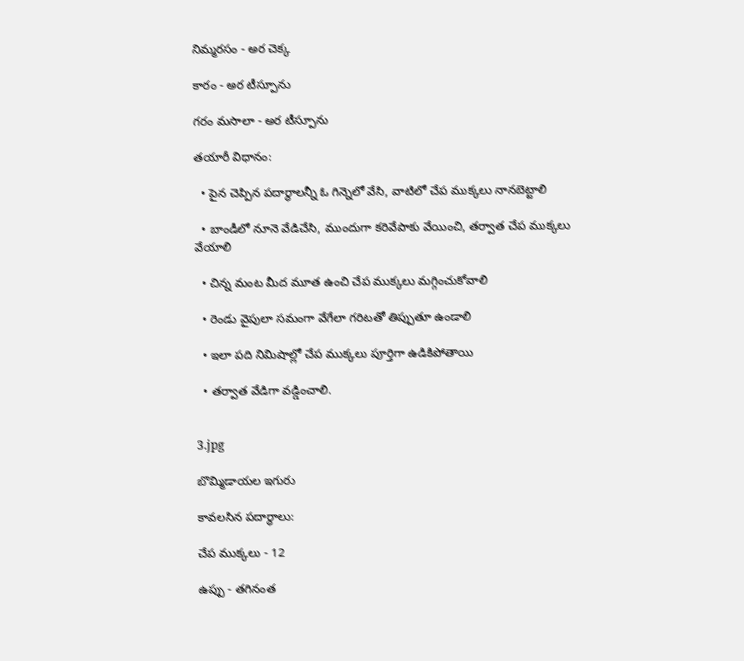నిమ్మరసం - అర చెక్క

కారం - అర టీస్పూను

గరం మసాలా - అర టీస్పూను

తయారీ విధానం:

  • పైన చెప్పిన పదార్థాలన్నీ ఓ గిన్నెలో వేసి, వాటిలో చేప ముక్కలు నానబెట్టాలి

  • బాండీలో నూనె వేడిచేసి, ముందుగా కరివేపాకు వేయించి, తర్వాత చేప ముక్కలు వేయాలి

  • చిన్న మంట మీద మూత ఉంచి చేప ముక్కలు మగ్గించుకోవాలి

  • రెండు వైపులా సమంగా వేగేలా గరిటతో తిప్పుతూ ఉండాలి

  • ఇలా పది నిమిషాల్లో చేప ముక్కలు పూర్తిగా ఉడికిపోతాయి

  • తర్వాత వేడిగా వడ్డించాలి.


3.jpg

బొమ్మిడాయల ఇగురు

కావలసిన పదార్థాలు:

చేప ముక్కలు - 12

ఉప్పు - తగినంత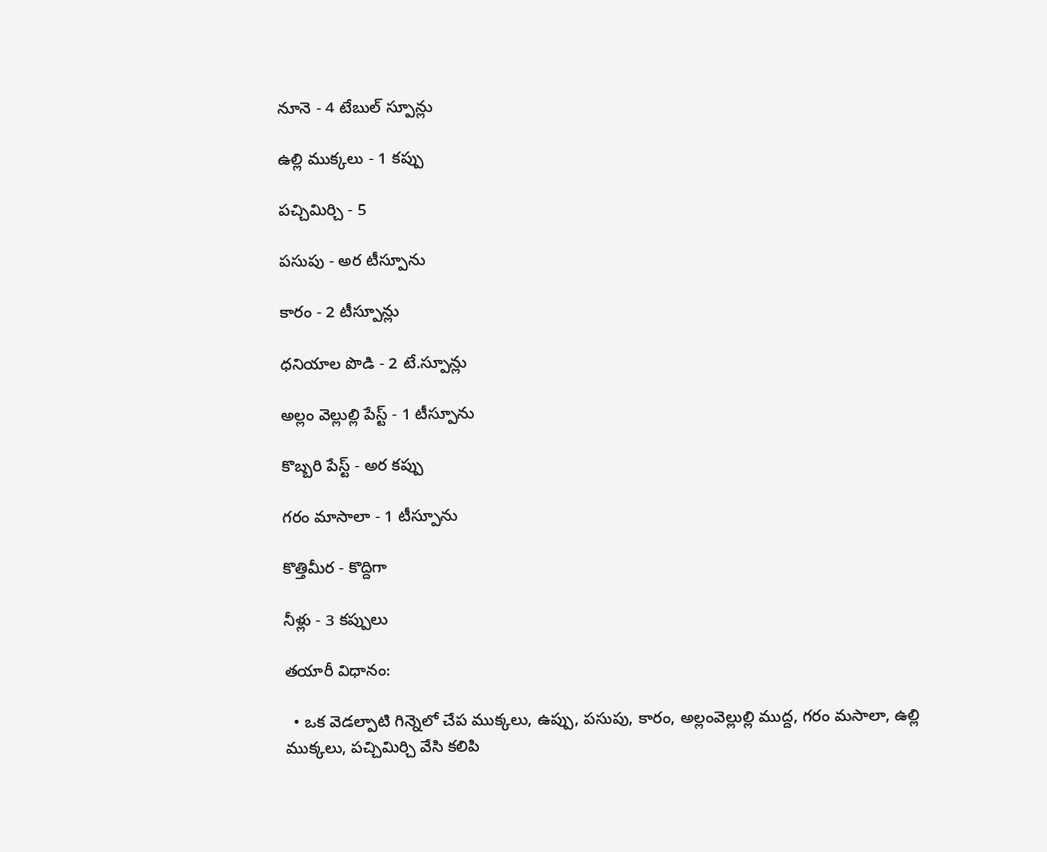నూనె - 4 టేబుల్‌ స్పూన్లు

ఉల్లి ముక్కలు - 1 కప్పు

పచ్చిమిర్చి - 5

పసుపు - అర టీస్పూను

కారం - 2 టీస్పూన్లు

ధనియాల పొడి - 2 టే.స్పూన్లు

అల్లం వెల్లుల్లి పేస్ట్‌ - 1 టీస్పూను

కొబ్బరి పేస్ట్‌ - అర కప్పు

గరం మాసాలా - 1 టీస్పూను

కొత్తిమీర - కొద్దిగా

నీళ్లు - 3 కప్పులు

తయారీ విధానం:

  • ఒక వెడల్పాటి గిన్నెలో చేప ముక్కలు, ఉప్పు, పసుపు, కారం, అల్లంవెల్లుల్లి ముద్ద, గరం మసాలా, ఉల్లి ముక్కలు, పచ్చిమిర్చి వేసి కలిపి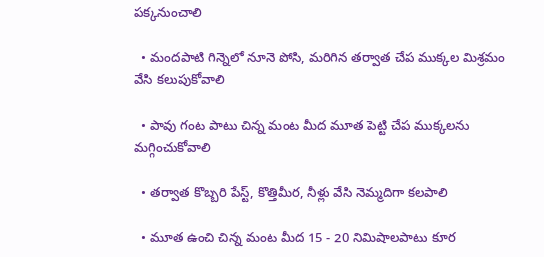పక్కనుంచాలి

  • మందపాటి గిన్నెలో నూనె పోసి, మరిగిన తర్వాత చేప ముక్కల మిశ్రమం వేసి కలుపుకోవాలి

  • పావు గంట పాటు చిన్న మంట మీద మూత పెట్టి చేప ముక్కలను మగ్గించుకోవాలి

  • తర్వాత కొబ్బరి పేస్ట్‌, కొత్తిమీర, నీళ్లు వేసి నెమ్మదిగా కలపాలి

  • మూత ఉంచి చిన్న మంట మీద 15 - 20 నిమిషాలపాటు కూర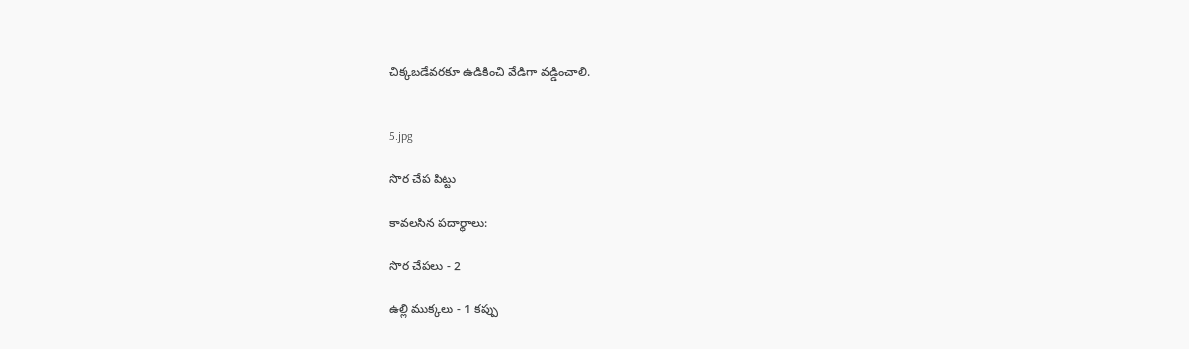చిక్కబడేవరకూ ఉడికించి వేడిగా వడ్డించాలి.


5.jpg

సొర చేప పిట్టు

కావలసిన పదార్థాలు:

సొర చేపలు - 2

ఉల్లి ముక్కలు - 1 కప్పు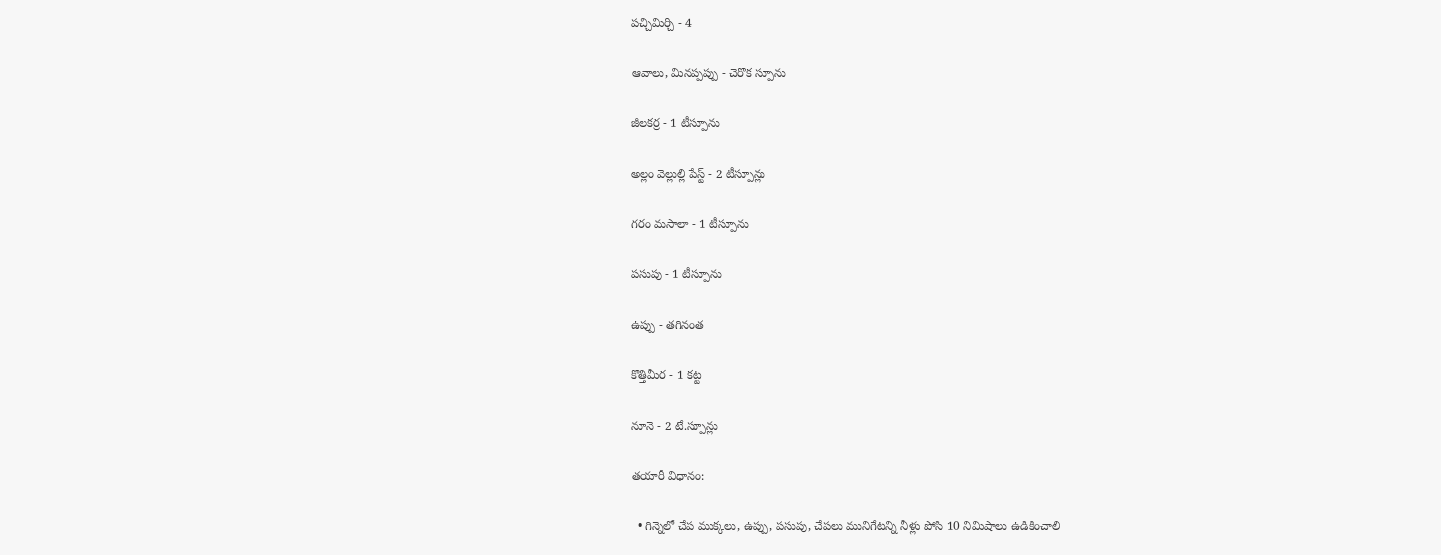పచ్చిమిర్చి - 4

ఆవాలు, మినప్పప్పు - చెరొక స్పూను

జీలకర్ర - 1 టీస్పూను

అల్లం వెల్లుల్లి పేస్ట్‌ - 2 టీస్పూన్లు

గరం మసాలా - 1 టీస్పూను

పసుపు - 1 టీస్పూను

ఉప్పు - తగినంత

కొత్తిమీర - 1 కట్ట

నూనె - 2 టే.స్పూన్లు

తయారీ విధానం:

  • గిన్నెలో చేప ముక్కలు, ఉప్పు, పసుపు, చేపలు మునిగేటన్ని నీళ్లు పోసి 10 నిమిషాలు ఉడికించాలి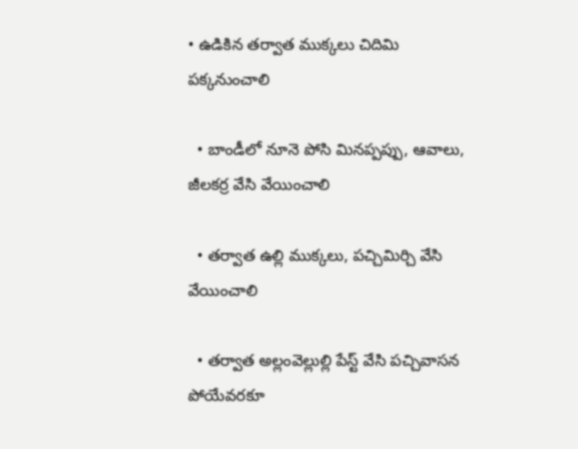• ఉడికిన తర్వాత ముక్కలు చిదిమి పక్కనుంచాలి

  • బాండీలో నూనె పోసి మినప్పప్పు, ఆవాలు, జీలకర్ర వేసి వేయించాలి

  • తర్వాత ఉల్లి ముక్కలు, పచ్చిమిర్చి వేసి వేయించాలి

  • తర్వాత అల్లంవెల్లుల్లి పేస్ట్‌ వేసి పచ్చివాసన పోయేవరకూ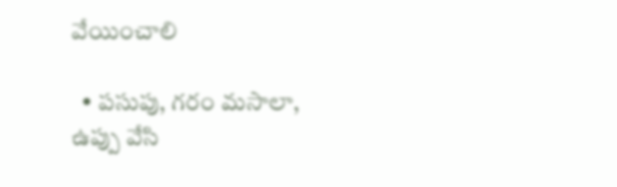వేయించాలి

  • పసుపు, గరం మసాలా, ఉప్పు వేసి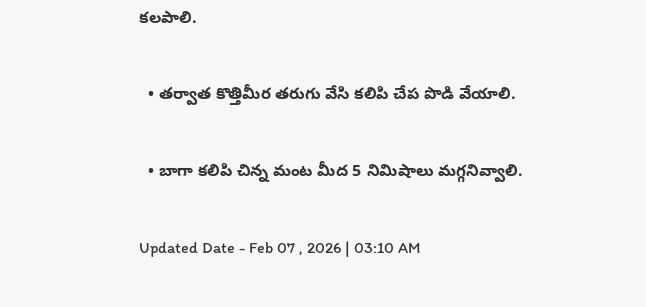కలపాలి.

  • తర్వాత కొత్తిమీర తరుగు వేసి కలిపి చేప పొడి వేయాలి.

  • బాగా కలిపి చిన్న మంట మీద 5 నిమిషాలు మగ్గనివ్వాలి.

Updated Date - Feb 07 , 2026 | 03:10 AM